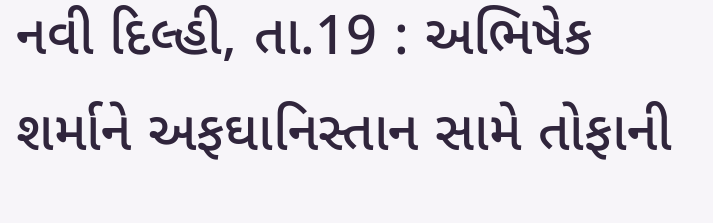નવી દિલ્હી, તા.19 : અભિષેક શર્માને અફઘાનિસ્તાન સામે તોફાની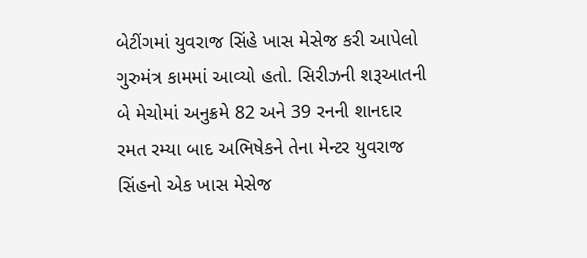બેટીંગમાં યુવરાજ સિંહે ખાસ મેસેજ કરી આપેલો ગુરુમંત્ર કામમાં આવ્યો હતો. સિરીઝની શરૂઆતની બે મેચોમાં અનુક્રમે 82 અને 39 રનની શાનદાર રમત રમ્યા બાદ અભિષેકને તેના મેન્ટર યુવરાજ સિંહનો એક ખાસ મેસેજ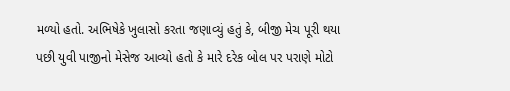મળ્યો હતો. અભિષેકે ખુલાસો કરતા જણાવ્યું હતું કે, બીજી મેચ પૂરી થયા પછી યુવી પાજીનો મેસેજ આવ્યો હતો કે મારે દરેક બોલ પર પરાણે મોટો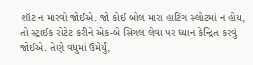શૉટ ન મારવો જોઈએ. જો કોઈ બોલ મારા હાટિંગ સ્લોટમાં ન હોય, તો સ્ટ્રાઈક રોટેટ કરીને એક-બે સિંગલ લેવા પર ધ્યાન કેન્દ્રિત કરવું જોઈએ. તેણે વધુમાં ઉમેર્યું,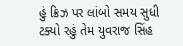હું ક્રિઝ પર લાંબો સમય સુધી ટક્યો રહું તેમ યુવરાજ સિંહ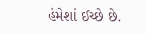હંમેશાં ઈચ્છે છે.